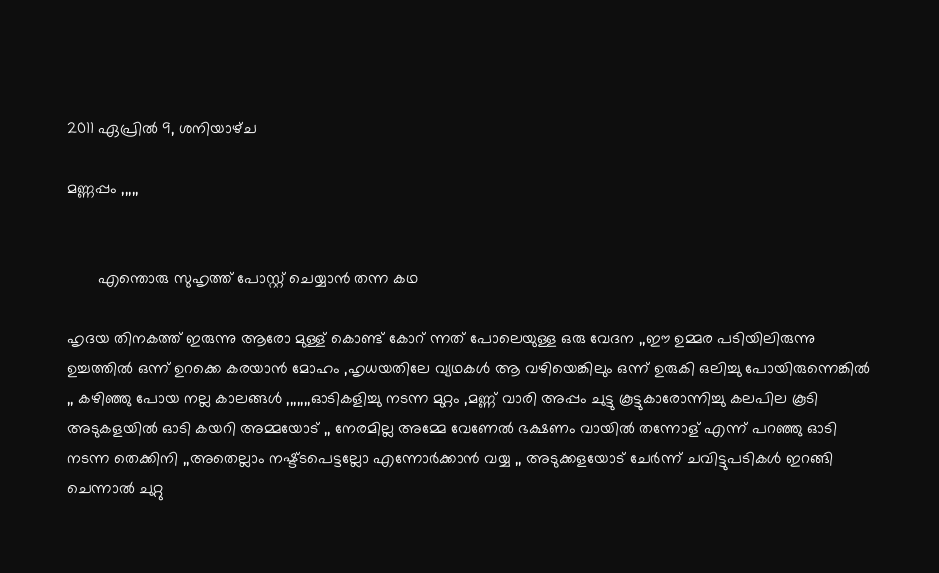2011 ഏപ്രിൽ 9, ശനിയാഴ്‌ച

മണ്ണപ്പം ,,,,,


       എന്തൊരു സുഹൃത്ത് പോസ്റ്റ്‌ ചെയ്യാന്‍ തന്ന കഥ

ഹൃദയ തിനകത്ത് ഇരുന്നു ആരോ മുള്ള് കൊണ്ട് കോറ് ന്നത് പോലെയുള്ള ഒരു വേദന ,,ഈ ഉമ്മര പടിയിലിരുന്നു ഉച്ചത്തില്‍ ഒന്ന് ഉറക്കെ കരയാന്‍ മോഹം ,ഹൃധയതിലേ വ്യഥകള്‍ ആ വഴിയെങ്കിലും ഒന്ന് ഉരുകി ഒലിച്ചു പോയിരുന്നെങ്കില്‍ ,, കഴിഞ്ഞു പോയ നല്ല കാലങ്ങള്‍ ,,,,,,,ഓടികളിച്ചു നടന്ന മുറ്റം ,മണ്ണ് വാരി അപ്പം ചുട്ടു കൂട്ടുകാരോന്നിച്ചു കലപില കൂടി അടുകളയില്‍ ഓടി കയറി അമ്മയോട് ,, നേരമില്ല അമ്മേ വേണേല്‍ ഭക്ഷണം വായില്‍ തന്നോള് എന്ന് പറഞ്ഞു ഓടി നടന്ന തെക്കിനി ,,അതെല്ലാം നഷ്ട്ടപെട്ടല്ലോ എന്നോര്‍ക്കാന്‍ വയ്യ ,, അടുക്കളയോട് ചേര്‍ന്ന് ചവിട്ടുപടികള്‍ ഇറങ്ങി ചെന്നാല്‍ ചുറ്റു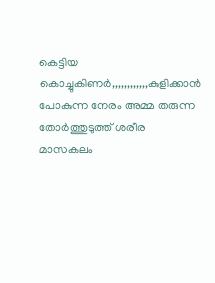കെട്ടിയ കൊച്ചുകിണര്‍,,,,,,,,,,,,കുളിക്കാന്‍ പോകുന്ന നേരം അമ്മ തരുന്ന തോര്‍ത്തുടുത്ത്‌ ശരീര മാസകലം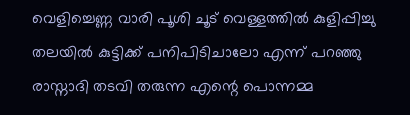വെളിച്ചെണ്ണ വാരി പൂശി ചൂട് വെള്ളത്തില്‍ കുളിപ്പിച്ചു തലയില്‍ കുട്ടിക്ക് പനിപിടിചാലോ എന്ന് പറഞ്ഞു രാസ്നാദി തടവി തരുന്ന എന്റെ പൊന്നമ്മ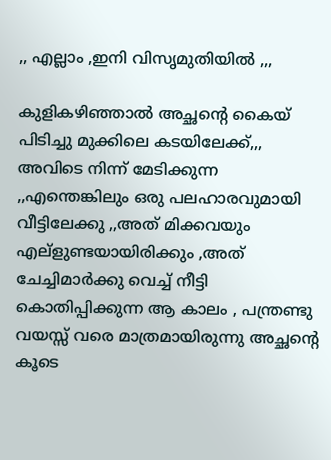,, എല്ലാം ,ഇനി വിസൃമുതിയില്‍ ,,,

കുളികഴിഞ്ഞാല്‍ അച്ഛന്റെ കൈയ് പിടിച്ചു മുക്കിലെ കടയിലേക്ക്,,, അവിടെ നിന്ന് മേടിക്കുന്ന ,,എന്തെങ്കിലും ഒരു പലഹാരവുമായി വീട്ടിലേക്കു ,,അത് മിക്കവയും എല്ളുണ്ടയായിരിക്കും ,അത് ചേച്ചിമാര്‍ക്കു വെച്ച് നീട്ടി കൊതിപ്പിക്കുന്ന ആ കാലം , പന്ത്രണ്ടു വയസ്സ് വരെ മാത്രമായിരുന്നു അച്ഛന്റെ കൂടെ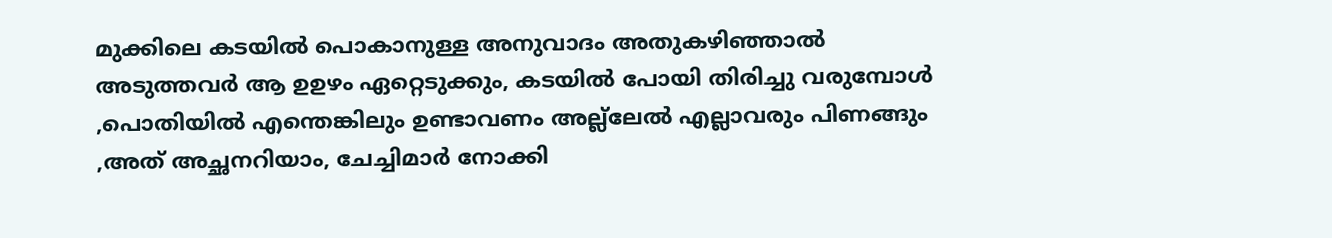മുക്കിലെ കടയില്‍ പൊകാനുള്ള അനുവാദം അതുകഴിഞ്ഞാല്‍ അടുത്തവര്‍ ആ ഉഉഴം ഏറ്റെടുക്കും, കടയില്‍ പോയി തിരിച്ചു വരുമ്പോള്‍ ,പൊതിയില്‍ എന്തെങ്കിലും ഉണ്ടാവണം അല്ല്ലേല്‍ എല്ലാവരും പിണങ്ങും ,അത് അച്ഛനറിയാം, ചേച്ചിമാര്‍ നോക്കി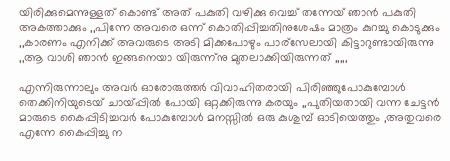യിരിക്കുമെന്നുള്ളത് കൊണ്ട് അത് പകുതി വഴിക്കു വെച്ച് തന്നേയ് ഞാന്‍ പകുതി അകത്താക്കും ,,പിന്നേ അവരെ ഒന്ന് കൊതിപ്പിച്ചതിനുശേഷം മാത്രം കുറച്ചു കൊടുക്കും ,,കാരണം എനിക്ക് അവരുടെ അടി മിക്കപോഴും പാര്സേലായി കിട്ടാറുണ്ടായിരുന്നു ,,ആ വാശി ഞാന്‍ ഇങ്ങനെയാ യിരുന്ന്നു മുതലാക്കിയിരുന്നത് ,,,,,

എന്നിരുന്നാലും അവര്‍ ഓരോരുത്തര്‍ വിവാഹിതരായി പിരിഞ്ഞുപോകുമ്പോള്‍ തെക്കിനിയുടെയ് ചായ്പ്പില്‍ പോയി ഒറ്റക്കിരുന്നു കരയും ,,പുതിയതായി വന്ന ചേട്ടന്‍ മാരുടെ കൈപ്പിടിച്ചവര്‍ പോകുമ്പോള്‍ മനസ്സില്‍ ഒരു കുശുമ്പ് ഓടിയെത്തും ,അതുവരെ എന്നേ കൈപ്പിച്ചു ന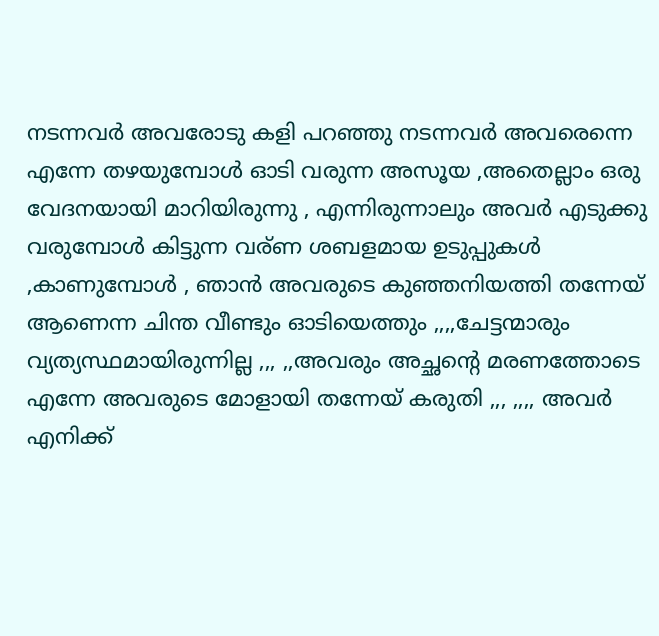നടന്നവര്‍ അവരോടു കളി പറഞ്ഞു നടന്നവര്‍ അവരെന്നെ എന്നേ തഴയുമ്പോള്‍ ഓടി വരുന്ന അസൂയ ,അതെല്ലാം ഒരു വേദനയായി മാറിയിരുന്നു , എന്നിരുന്നാലും അവര്‍ എടുക്കു വരുമ്പോള്‍ കിട്ടുന്ന വര്ണ ശബളമായ ഉടുപ്പുകള്‍ ,കാണുമ്പോള്‍ , ഞാന്‍ അവരുടെ കുഞ്ഞനിയത്തി തന്നേയ് ആണെന്ന ചിന്ത വീണ്ടും ഓടിയെത്തും ,,,,ചേട്ടന്മാരും വ്യത്യസ്ഥമായിരുന്നില്ല ,,, ,,അവരും അച്ഛന്റെ മരണത്തോടെ എന്നേ അവരുടെ മോളായി തന്നേയ് കരുതി ,,, ,,,, അവര്‍ എനിക്ക്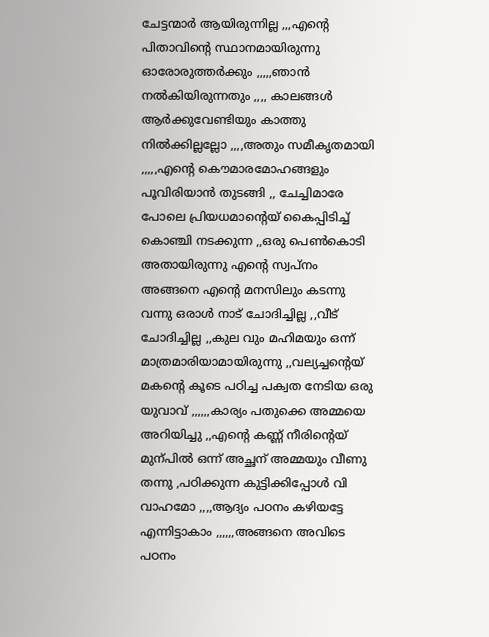ചേട്ടന്മാര്‍ ആയിരുന്നില്ല ,,,എന്റെ പിതാവിന്റെ സ്ഥാനമായിരുന്നു ഓരോരുത്തര്‍ക്കും ,,,,,ഞാന്‍ നല്‍കിയിരുന്നതും ,,,, കാലങ്ങള്‍ ആര്‍ക്കുവേണ്ടിയും കാത്തു നില്‍ക്കില്ലല്ലോ ,,,,അതും സമീകൃതമായി ,,,,,എന്റെ കൌമാരമോഹങ്ങളും പൂവിരിയാന്‍ തുടങ്ങി ,, ചേച്ചിമാരേ പോലെ പ്രിയധമാന്റെയ് കൈപ്പിടിച്ച്‌ കൊഞ്ചി നടക്കുന്ന ,,ഒരു പെണ്‍കൊടി അതായിരുന്നു എന്റെ സ്വപ്നം അങ്ങനെ എന്റെ മനസിലും കടന്നു വന്നു ഒരാള്‍ നാട് ചോദിച്ചില്ല ,,വീട് ചോദിച്ചില്ല ,,കുല വും മഹിമയും ഒന്ന് മാത്രമാരിയാമായിരുന്നു ,,വല്യച്ചന്റെയ് മകന്റെ കൂടെ പഠിച്ച പക്വത നേടിയ ഒരു യുവാവ് ,,,,,,കാര്യം പതുക്കെ അമ്മയെ അറിയിച്ചു ,,എന്റെ കണ്ണ് നീരിന്റെയ് മുന്പില്‍ ഒന്ന് അച്ഛന് അമ്മയും വീണു തന്നു ,പഠിക്കുന്ന കുട്ടിക്കിപ്പോള്‍ വി വാഹമോ ,,,,ആദ്യം പഠനം കഴിയട്ടേ എന്നിട്ടാകാം ,,,,,,അങ്ങനെ അവിടെ പഠനം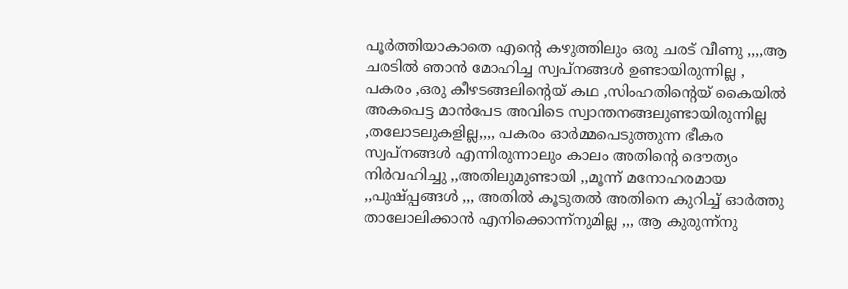പൂര്‍ത്തിയാകാതെ എന്റെ കഴുത്തിലും ഒരു ചരട് വീണു ,,,,ആ ചരടില്‍ ഞാന്‍ മോഹിച്ച സ്വപ്‌നങ്ങള്‍ ഉണ്ടായിരുന്നില്ല , പകരം ,ഒരു കീഴടങ്ങലിന്റെയ് കഥ ,സിംഹതിന്റെയ് കൈയില്‍ അകപെട്ട മാന്‍പേട അവിടെ സ്വാന്തനങ്ങലുണ്ടായിരുന്നില്ല ,തലോടലുകളില്ല,,,, പകരം ഓര്‍മ്മപെടുത്തുന്ന ഭീകര സ്വപ്‌നങ്ങള്‍ എന്നിരുന്നാലും കാലം അതിന്റെ ദൌത്യം നിര്‍വഹിച്ചു ,,അതിലുമുണ്ടായി ,,മൂന്ന് മനോഹരമായ ,,പുഷ്പ്പങ്ങള്‍ ,,, അതില്‍ കൂടുതല്‍ അതിനെ കുറിച്ച് ഓര്‍ത്തു താലോലിക്കാന്‍ എനിക്കൊന്ന്നുമില്ല ,,, ആ കുരുന്ന്നു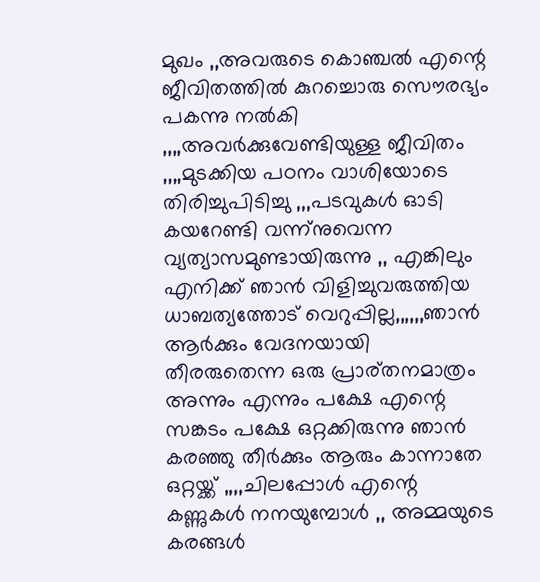മുഖം ,,അവരുടെ കൊഞ്ചല്‍ എന്റെ ജീവിതത്തില്‍ കുറച്ചൊരു സൌരഭ്യം പകന്നു നല്‍കി ,,,,അവര്‍ക്കുവേണ്ടിയുള്ള ജീവിതം ,,,,മുടക്കിയ പഠനം വാശിയോടെ തിരിച്ചുപിടിച്ചു ,,,പടവുകള്‍ ഓടി കയറേണ്ടി വന്ന്നുവെന്ന വ്യത്യാസമുണ്ടായിരുന്നു ,, എങ്കിലും എനിക്ക് ഞാന്‍ വിളിച്ചുവരുത്തിയ ധാബത്യത്തോട് വെറുപ്പില്ല,,,,,,ഞാന്‍ ആര്‍ക്കും വേദനയായി തീരരുതെന്ന ഒരു പ്രാര്തനമാത്രം അന്നും എന്നും പക്ഷേ എന്റെ സങ്കടം പക്ഷേ ഒറ്റക്കിരുന്നു ഞാന്‍ കരഞ്ഞു തീര്‍ക്കും ആരും കാന്നാതേ ഒറ്റയ്ക്ക് ,,,,ചിലപ്പോള്‍ എന്റെ കണ്ണുകള്‍ നനയുമ്പോള്‍ ,, അമ്മയുടെ കരങ്ങള്‍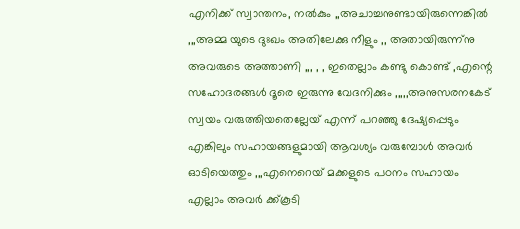എനിക്ക് സ്വാന്തനം, നല്‍കും ,,അചാച്ചനുണ്ടായിരുന്നെങ്കില്‍ ,,,അമ്മ യുടെ ദുഃഖം അതിലേക്കു നീളും ,, അതായിരുന്ന്നു അവരുടെ അത്താണി ,,, , , ഇതെല്ലാം കണ്ടു കൊണ്ട് ,എന്റെ സഹോദരങ്ങള്‍ ദൂരെ ഇരുന്നു വേദനിക്കും ,,,,,അനുസരനകേട്‌ സ്വയം വരുത്തിയതെല്ലേയ് എന്ന് പറഞ്ഞു ദേഷ്യപ്പെടും എങ്കിലും സഹായങ്ങളുമായി ആവശ്യം വരുമ്പോള്‍ അവര്‍ ഓടിയെത്തും ,,,എനെറെയ് മക്കളുടെ പഠനം സഹായം എല്ലാം അവര്‍ ക്ക്കൂടി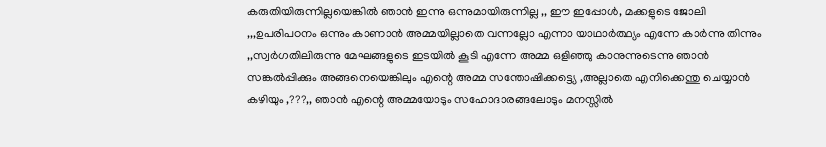കരുതിയിരുന്നില്ലയെങ്കില്‍ ഞാന്‍ ഇന്നു ഒന്നുമായിരുന്നില്ല ,, ഈ ഇപ്പോള്‍, മക്കളുടെ ജോലി ,,,ഉപരിപഠനം ഒന്നും കാണാന്‍ അമ്മയില്ലാതെ വന്നല്ലോ എന്നാ യാഥാര്‍ത്ഥ്യം എന്നേ കാര്‍ന്നു തിന്നും ,,സ്വര്‍ഗതിലിരുന്നു മേഘങ്ങളുടെ ഇടയില്‍ കൂടി എന്നേ അമ്മ ഒളിഞ്ഞു കാനുന്നുടെന്നു ഞാന്‍ സങ്കല്‍പ്പിക്കും അങ്ങനെയെങ്കിലും എന്റെ അമ്മ സന്തോഷിക്കട്ട്യെ ,അല്ലാതെ എനിക്കെന്തു ചെയ്യാന്‍ കഴിയും ,???,, ഞാന്‍ എന്റെ അമ്മയോടും സഹോദാരങ്ങലോടും മനസ്സില്‍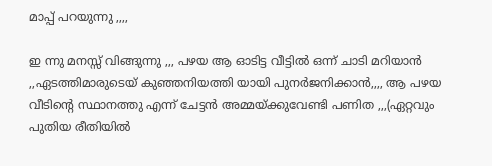മാപ്പ് പറയുന്നു ,,,,

ഇ ന്നു മനസ്സ് വിങ്ങുന്നു ,,, പഴയ ആ ഓടിട്ട വീട്ടില്‍ ഒന്ന് ചാടി മറിയാന്‍ ,,ഏടത്തിമാരുടെയ് കുഞ്ഞനിയത്തി യായി പുനര്‍ജനിക്കാന്‍,,,, ആ പഴയ വീടിന്റെ സ്ഥാനത്തു എന്ന് ചേട്ടന്‍ അമ്മയ്ക്കുവേണ്ടി പണിത ,,,(ഏറ്റവും പുതിയ രീതിയില്‍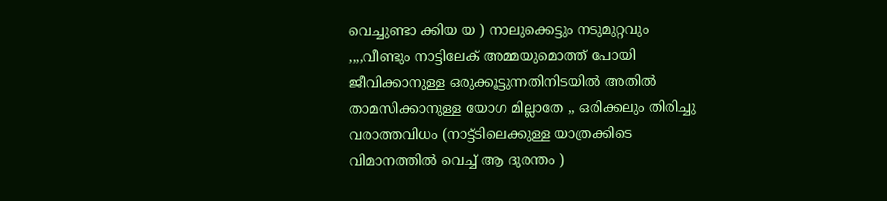വെച്ചുണ്ടാ ക്കിയ യ ) നാലുക്കെട്ടും നടുമുറ്റവും ,,,,വീണ്ടും നാട്ടിലേക് അമ്മയുമൊത്ത് പോയി ജീവിക്കാനുള്ള ഒരുക്കൂട്ടുന്നതിനിടയില്‍ അതില്‍ താമസിക്കാനുള്ള യോഗ മില്ലാതേ ,, ഒരിക്കലും തിരിച്ചു വരാത്തവിധം (നാട്ട്ടിലെക്കുള്ള യാത്രക്കിടെ വിമാനത്തില്‍ വെച്ച് ആ ദുരന്തം )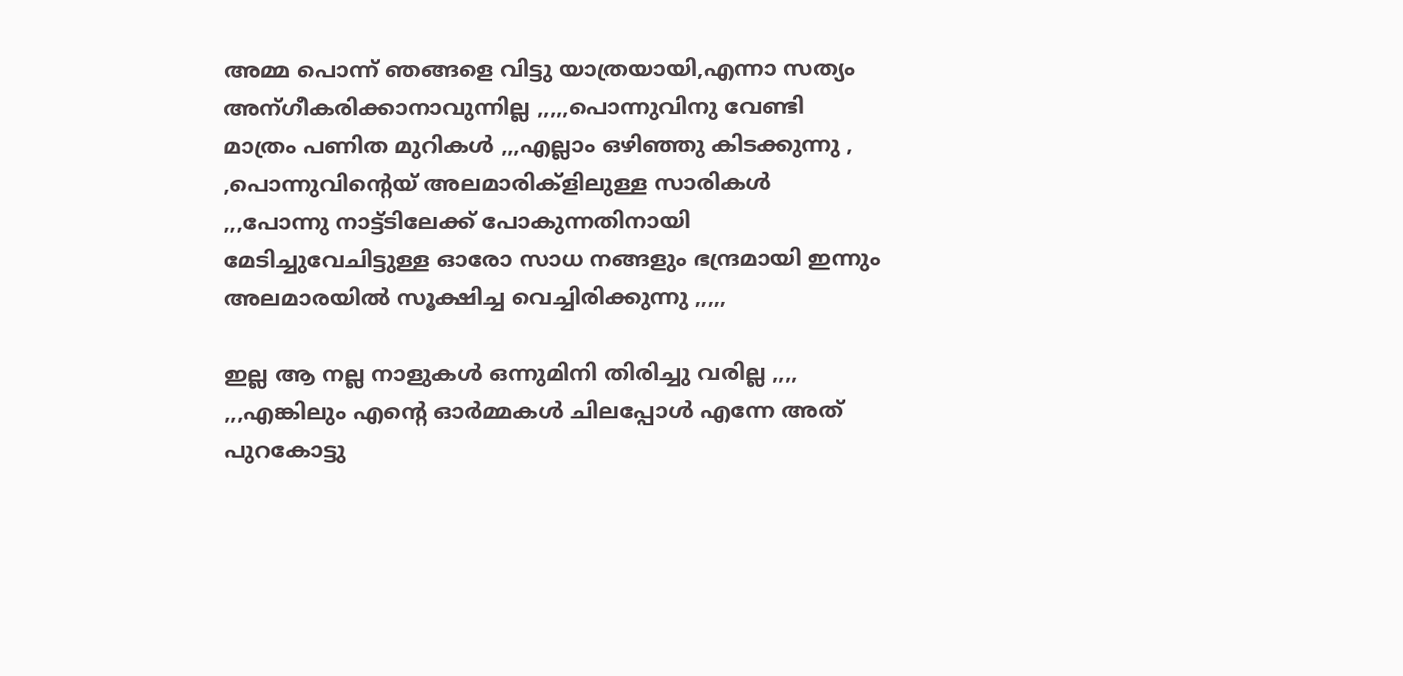അമ്മ പൊന്ന് ഞങ്ങളെ വിട്ടു യാത്രയായി,എന്നാ സത്യം അന്ഗീകരിക്കാനാവുന്നില്ല ,,,,,പൊന്നുവിനു വേണ്ടി മാത്രം പണിത മുറികള്‍ ,,,എല്ലാം ഒഴിഞ്ഞു കിടക്കുന്നു , ,പൊന്നുവിന്റെയ്‌ അലമാരിക്ളിലുള്ള സാരികള്‍ ,,,പോന്നു നാട്ട്ടിലേക്ക് പോകുന്നതിനായി മേടിച്ചുവേചിട്ടുള്ള ഓരോ സാധ നങ്ങളും ഭന്ദ്രമായി ഇന്നും അലമാരയില്‍ സൂക്ഷിച്ച വെച്ചിരിക്കുന്നു ,,,,,

ഇല്ല ആ നല്ല നാളുകള്‍ ഒന്നുമിനി തിരിച്ചു വരില്ല ,,,, ,,,എങ്കിലും എന്റെ ഓര്‍മ്മകള്‍ ചിലപ്പോള്‍ എന്നേ അത് പുറകോട്ടു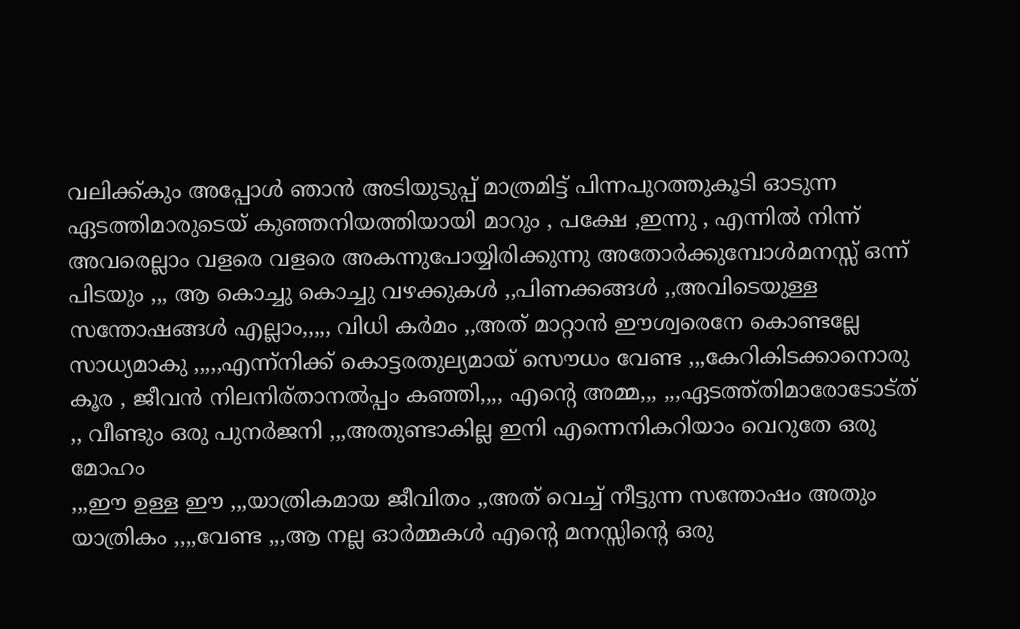വലിക്ക്കും അപ്പോള്‍ ഞാന്‍ അടിയുടുപ്പ് മാത്രമിട്ട് പിന്നപുറത്തുകൂടി ഓടുന്ന ഏടത്തിമാരുടെയ് കുഞ്ഞനിയത്തിയായി മാറും , പക്ഷേ ,ഇന്നു , എന്നില്‍ നിന്ന് അവരെല്ലാം വളരെ വളരെ അകന്നുപോയ്യിരിക്കുന്നു അതോര്‍ക്കുമ്പോള്‍മനസ്സ് ഒന്ന് പിടയും ,,, ആ കൊച്ചു കൊച്ചു വഴക്കുകള്‍ ,,പിണക്കങ്ങള്‍ ,,അവിടെയുള്ള സന്തോഷങ്ങള്‍ എല്ലാം,,,,, വിധി കര്‍മം ,,അത് മാറ്റാന്‍ ഈശ്വരെനേ കൊണ്ടല്ലേ സാധ്യമാകു ,,,,,എന്ന്നിക്ക് കൊട്ടരതുല്യമായ് സൌധം വേണ്ട ,,,കേറികിടക്കാനൊരു കൂര , ജീവന്‍ നിലനിര്താനല്‍പ്പം കഞ്ഞി,,,, എന്റെ അമ്മ,,, ,,,ഏടത്ത്തിമാരോടോട്ത് ,, വീണ്ടും ഒരു പുനര്‍ജനി ,,,അതുണ്ടാകില്ല ഇനി എന്നെനികറിയാം വെറുതേ ഒരു മോഹം
,,,ഈ ഉള്ള ഈ ,,,യാത്രികമായ ജീവിതം ,,അത് വെച്ച് നീട്ടുന്ന സന്തോഷം അതും യാത്രികം ,,,,വേണ്ട ,,,ആ നല്ല ഓര്‍മ്മകള്‍ എന്റെ മനസ്സിന്റെ ഒരു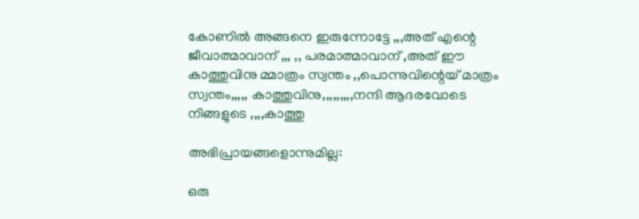കോണില്‍ അങ്ങനെ ഇരുന്നോട്ടേ ,,,അത് എന്റെ ജീവാത്മാവാന് ,,, ,, പരമാത്മാവാന് ,അത് ഈ കാത്തുവിനു മ്മാത്രം സ്വന്തം ,,പൊന്നുവിന്റെയ്‌ മാത്രം സ്വന്തം,,,,, കാത്തുവിനു,,,,,,,,,നന്ദി ആദരവോടെ നിങ്ങളുടെ ,,,,കാത്തു

അഭിപ്രായങ്ങളൊന്നുമില്ല:

ഒരു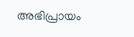അഭിപ്രായം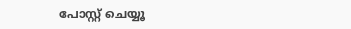പോസ്റ്റ് ചെയ്യൂ